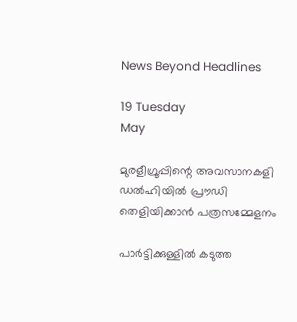News Beyond Headlines

19 Tuesday
May

മുരളീഗ്രൂപ്പിന്റെ അവസാനകളി ഡല്‍ഹിയില്‍ പ്രൗഡി തെളിയിക്കാന്‍ പത്രസമ്മേളനം

പാര്‍ട്ടിക്കുള്ളില്‍ കടുത്ത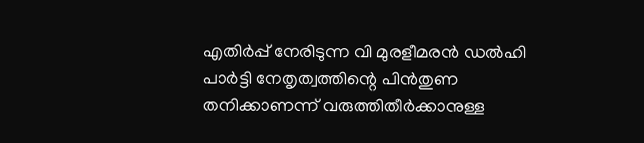എതിര്‍പ്പ് നേരിടുന്ന വി മുരളീമരന്‍ ഡല്‍ഹി പാര്‍ട്ടി നേതൃത്വത്തിന്റെ പിന്‍തുണ തനിക്കാണന്ന് വരുത്തിതീര്‍ക്കാനുള്ള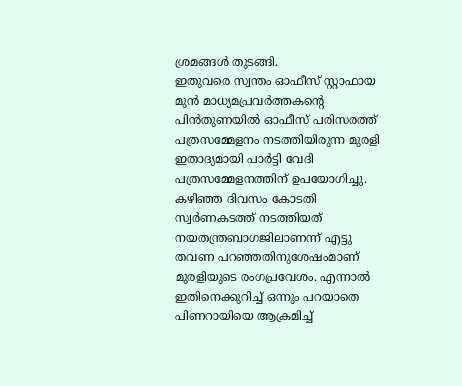ശ്രമങ്ങള്‍ തുടങ്ങി.
ഇതുവരെ സ്വന്തം ഓഫീസ് സ്റ്റാഫായ മുന്‍ മാധ്യമപ്രവര്‍ത്തകന്റെ പിന്‍തുണയില്‍ ഓഫീസ് പരിസരത്ത് പത്രസമ്മേളനം നടത്തിയിരുന്ന മുരളി ഇതാദ്യമായി പാര്‍ട്ടി വേദി പത്രസമ്മേളനത്തിന് ഉപയോഗിച്ചു.
കഴിഞ്ഞ ദിവസം കോടതി സ്വര്‍ണകടത്ത് നടത്തിയത് നയതന്ത്രബാഗജിലാണന്ന് എട്ടു തവണ പറഞ്ഞതിനുശേഷംമാണ് മുരളിയുടെ രംഗപ്രവേശം. എന്നാല്‍ ഇതിനെക്കുറിച്ച് ഒന്നും പറയാതെ പിണറായിയെ ആക്രമിച്ച്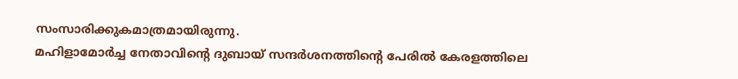സംസാരിക്കുകമാത്രമായിരുന്നു.
മഹിളാമോര്‍ച്ച നേതാവിന്റെ ദുബായ് സന്ദര്‍ശനത്തിന്റെ പേരില്‍ കേരളത്തിലെ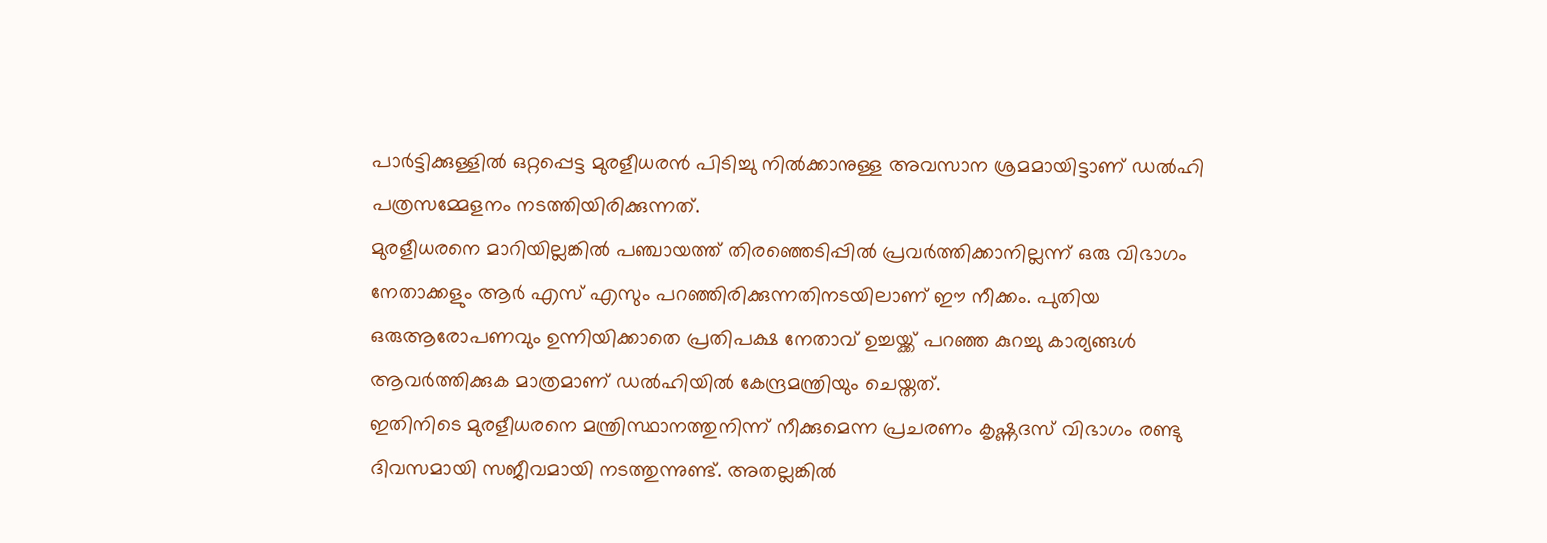പാര്‍ട്ടിക്കുള്ളില്‍ ഒറ്റപ്പെട്ട മുരളീധരന്‍ പിടിച്ചു നില്‍ക്കാനുള്ള അവസാന ശ്രമമായിട്ടാണ് ഡല്‍ഹി പത്രസമ്മേളനം നടത്തിയിരിക്കുന്നത്.
മുരളീധരനെ മാറിയില്ലങ്കില്‍ പഞ്ചായത്ത് തിരഞ്ഞെടിപ്പില്‍ പ്രവര്‍ത്തിക്കാനില്ലന്ന് ഒരു വിഭാഗം നേതാക്കളും ആര്‍ എസ് എസും പറഞ്ഞിരിക്കുന്നതിനടയിലാണ് ഈ നീക്കം. പുതിയ ഒരുആരോപണവും ഉന്നിയിക്കാതെ പ്രതിപക്ഷ നേതാവ് ഉച്ചയ്ക്ക് പറഞ്ഞ കുറച്ചു കാര്യങ്ങള്‍ ആവര്‍ത്തിക്കുക മാത്രമാണ് ഡല്‍ഹിയില്‍ കേന്ദ്രമന്ത്രിയും ചെയ്തത്.
ഇതിനിടെ മുരളീധരനെ മന്ത്രിസ്ഥാനത്തുനിന്ന് നീക്കുമെന്ന പ്രചരണം കൃഷ്ണദസ് വിഭാഗം രണ്ടു ദിവസമായി സജീവമായി നടത്തുന്നുണ്ട്. അതല്ലങ്കില്‍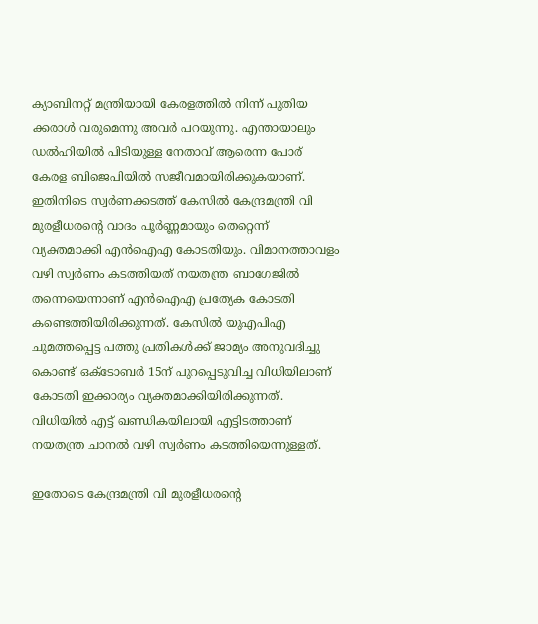ക്യാബിനറ്റ് മന്ത്രിയായി കേരളത്തില്‍ നിന്ന് പുതിയ ക്കരാള്‍ വരുമെന്നു അവര്‍ പറയുന്നു. എന്തായാലും ഡല്‍ഹിയില്‍ പിടിയുള്ള നേതാവ് ആരെന്ന പോര് കേരള ബിജെപിയില്‍ സജീവമായിരിക്കുകയാണ്.
ഇതിനിടെ സ്വര്‍ണക്കടത്ത് കേസില്‍ കേന്ദ്രമന്ത്രി വി മുരളീധരന്റെ വാദം പൂര്‍ണ്ണമായും തെറ്റെന്ന് വ്യക്തമാക്കി എന്‍ഐഎ കോടതിയും. വിമാനത്താവളം വഴി സ്വര്‍ണം കടത്തിയത് നയതന്ത്ര ബാഗേജില്‍ തന്നെയെന്നാണ് എന്‍ഐഎ പ്രത്യേക കോടതി കണ്ടെത്തിയിരിക്കുന്നത്. കേസില്‍ യുഎപിഎ ചുമത്തപ്പെട്ട പത്തു പ്രതികള്‍ക്ക് ജാമ്യം അനുവദിച്ചു കൊണ്ട് ഒക്ടോബര്‍ 15ന് പുറപ്പെടുവിച്ച വിധിയിലാണ് കോടതി ഇക്കാര്യം വ്യക്തമാക്കിയിരിക്കുന്നത്. വിധിയില്‍ എട്ട് ഖണ്ഡികയിലായി എട്ടിടത്താണ് നയതന്ത്ര ചാനല്‍ വഴി സ്വര്‍ണം കടത്തിയെന്നുള്ളത്.

ഇതോടെ കേന്ദ്രമന്ത്രി വി മുരളീധരന്റെ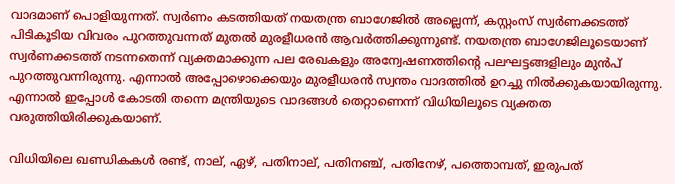വാദമാണ് പൊളിയുന്നത്. സ്വര്‍ണം കടത്തിയത് നയതന്ത്ര ബാഗേജില്‍ അല്ലെന്ന്, കസ്റ്റംസ് സ്വര്‍ണക്കടത്ത് പിടികൂടിയ വിവരം പുറത്തുവന്നത് മുതല്‍ മുരളീധരന്‍ ആവര്‍ത്തിക്കുന്നുണ്ട്. നയതന്ത്ര ബാഗേജിലൂടെയാണ് സ്വര്‍ണക്കടത്ത് നടന്നതെന്ന് വ്യക്തമാക്കുന്ന പല രേഖകളും അന്വേഷണത്തിന്റെ പലഘട്ടങ്ങളിലും മുന്‍പ് പുറത്തുവന്നിരുന്നു. എന്നാല്‍ അപ്പോഴൊക്കെയും മുരളീധരന്‍ സ്വന്തം വാദത്തില്‍ ഉറച്ചു നില്‍ക്കുകയായിരുന്നു. എന്നാല്‍ ഇപ്പോള്‍ കോടതി തന്നെ മന്ത്രിയുടെ വാദങ്ങള്‍ തെറ്റാണെന്ന് വിധിയിലൂടെ വ്യക്തത വരുത്തിയിരിക്കുകയാണ്.

വിധിയിലെ ഖണ്ഡികകള്‍ രണ്ട്, നാല്, ഏഴ്, പതിനാല്, പതിനഞ്ച്, പതിനേഴ്, പത്തൊമ്പത്, ഇരുപത്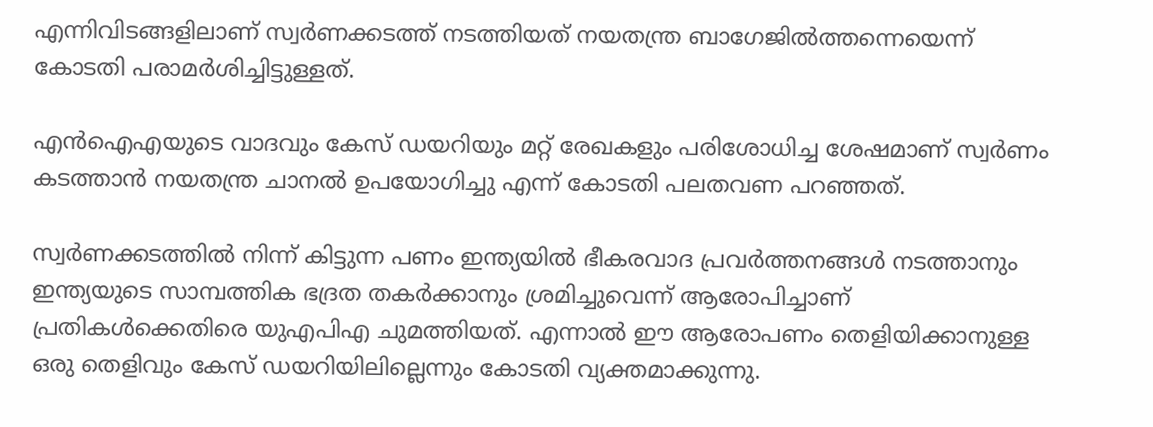എന്നിവിടങ്ങളിലാണ് സ്വര്‍ണക്കടത്ത് നടത്തിയത് നയതന്ത്ര ബാഗേജില്‍ത്തന്നെയെന്ന് കോടതി പരാമര്‍ശിച്ചിട്ടുള്ളത്.

എന്‍ഐഎയുടെ വാദവും കേസ് ഡയറിയും മറ്റ് രേഖകളും പരിശോധിച്ച ശേഷമാണ് സ്വര്‍ണം കടത്താന്‍ നയതന്ത്ര ചാനല്‍ ഉപയോഗിച്ചു എന്ന് കോടതി പലതവണ പറഞ്ഞത്.

സ്വര്‍ണക്കടത്തില്‍ നിന്ന് കിട്ടുന്ന പണം ഇന്ത്യയില്‍ ഭീകരവാദ പ്രവര്‍ത്തനങ്ങള്‍ നടത്താനും ഇന്ത്യയുടെ സാമ്പത്തിക ഭദ്രത തകര്‍ക്കാനും ശ്രമിച്ചുവെന്ന് ആരോപിച്ചാണ് പ്രതികള്‍ക്കെതിരെ യുഎപിഎ ചുമത്തിയത്. എന്നാല്‍ ഈ ആരോപണം തെളിയിക്കാനുള്ള ഒരു തെളിവും കേസ് ഡയറിയിലില്ലെന്നും കോടതി വ്യക്തമാക്കുന്നു.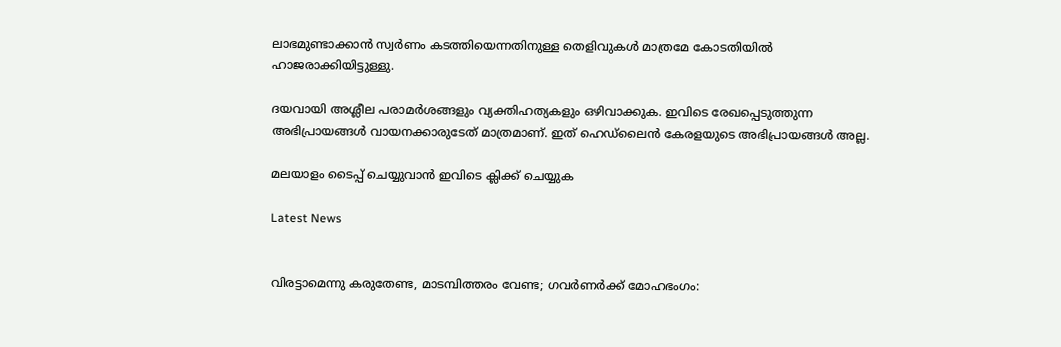ലാഭമുണ്ടാക്കാന്‍ സ്വര്‍ണം കടത്തിയെന്നതിനുള്ള തെളിവുകള്‍ മാത്രമേ കോടതിയില്‍ ഹാജരാക്കിയിട്ടുള്ളു.

ദയവായി അശ്ലീല പരാമര്‍ശങ്ങളും വ്യക്തിഹത്യകളും ഒഴിവാക്കുക. ഇവിടെ രേഖപ്പെടുത്തുന്ന അഭിപ്രായങ്ങള്‍ വായനക്കാരുടേത്‌ മാത്രമാണ്‌. ഇത്‌ ഹെഡ്‌ലൈന്‍ കേരളയുടെ അഭിപ്രായങ്ങള്‍ അല്ല.

മലയാളം ടൈപ്പ് ചെയ്യുവാൻ ഇവിടെ ക്ലിക്ക് ചെയ്യുക

Latest News


വിരട്ടാമെന്നു കരുതേണ്ട, മാടമ്പിത്തരം വേണ്ട; ഗവർണർക്ക് മോഹഭംഗം: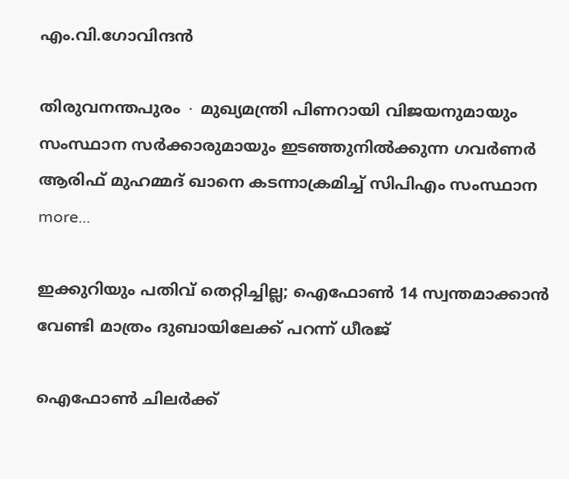എം.വി.ഗോവിന്ദൻ

തിരുവനന്തപുരം ∙ മുഖ്യമന്ത്രി പിണറായി വിജയനുമായും സംസ്ഥാന സർക്കാരുമായും ഇടഞ്ഞുനിൽക്കുന്ന ഗവര്‍ണർ ആരിഫ് മുഹമ്മദ് ഖാനെ കടന്നാക്രമിച്ച് സിപിഎം സംസ്ഥാന  more...

ഇക്കുറിയും പതിവ് തെറ്റിച്ചില്ല; ഐഫോൺ 14 സ്വന്തമാക്കാൻ വേണ്ടി മാത്രം ദുബായിലേക്ക് പറന്ന് ധീരജ്

ഐഫോൺ ചിലർക്ക്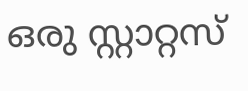ഒരു സ്റ്റാറ്റസ്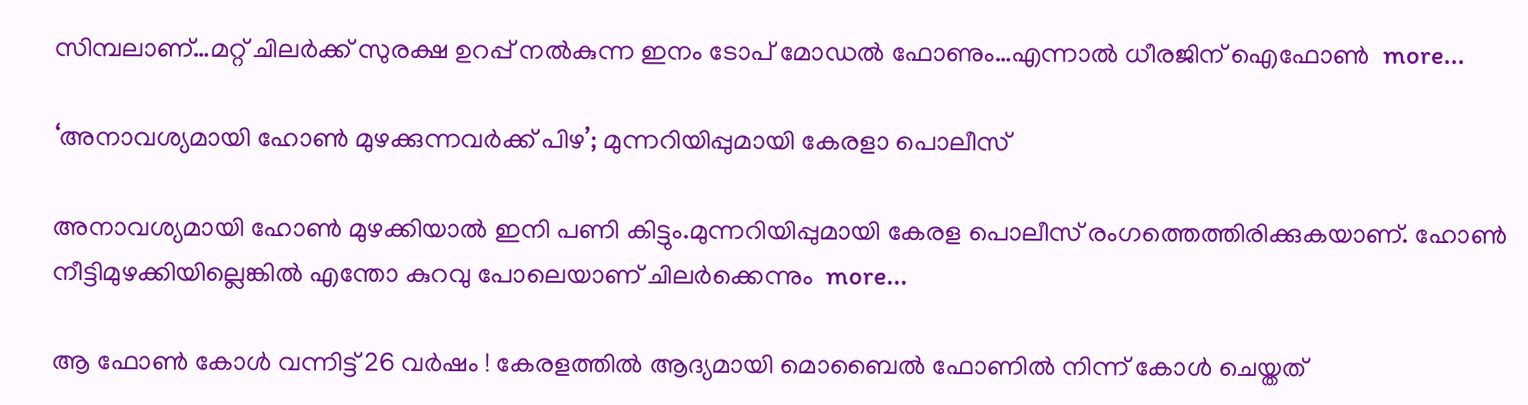സിമ്പലാണ്…മറ്റ് ചിലർക്ക് സുരക്ഷ ഉറപ്പ് നൽകുന്ന ഇനം ടോപ് മോഡൽ ഫോണും…എന്നാൽ ധീരജിന് ഐഫോൺ  more...

‘അനാവശ്യമായി ഹോണ്‍ മുഴക്കുന്നവർക്ക് പിഴ’; മുന്നറിയിപ്പുമായി കേരളാ പൊലീസ്

അനാവശ്യമായി ഹോണ്‍ മുഴക്കിയാല്‍ ഇനി പണി കിട്ടും.മുന്നറിയിപ്പുമായി കേരള പൊലീസ് രംഗത്തെത്തിരിക്കുകയാണ്. ഹോണ്‍ നീട്ടിമുഴക്കിയില്ലെങ്കില്‍ എന്തോ കുറവു പോലെയാണ് ചിലര്‍ക്കെന്നും  more...

ആ ഫോൺ കോൾ വന്നിട്ട് 26 വർഷം ! കേരളത്തിൽ ആദ്യമായി മൊബൈൽ ഫോണിൽ നിന്ന് കോൾ ചെയ്തത്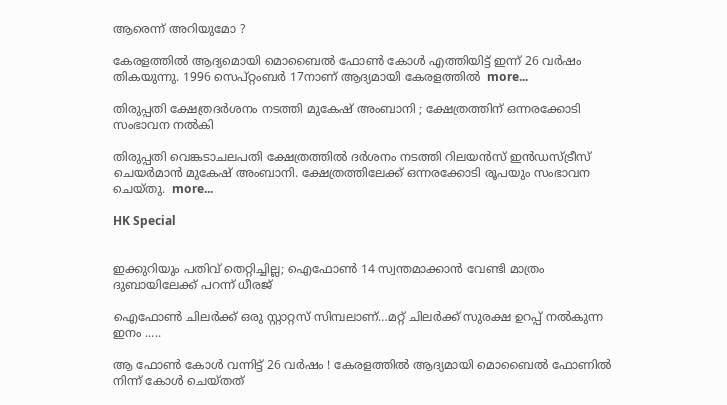ആരെന്ന് അറിയുമോ ?

കേരളത്തിൽ ആദ്യമൊയി മൊബൈൽ ഫോൺ കോൾ എത്തിയിട്ട് ഇന്ന് 26 വർഷം തികയുന്നു. 1996 സെപ്റ്റംബർ 17നാണ് ആദ്യമായി കേരളത്തിൽ  more...

തിരുപ്പതി ക്ഷേത്രദർശനം നടത്തി മുകേഷ് അംബാനി ; ക്ഷേത്രത്തിന് ഒന്നരക്കോടി സംഭാവന നൽകി

തിരുപ്പതി വെങ്കടാചലപതി ക്ഷേത്രത്തിൽ ദർശനം നടത്തി റിലയൻസ് ഇൻഡസ്ട്രീസ് ചെയർമാൻ മുകേഷ് അംബാനി. ക്ഷേത്രത്തിലേക്ക് ഒന്നരക്കോടി രൂപയും സംഭാവന ചെയ്തു.  more...

HK Special


ഇക്കുറിയും പതിവ് തെറ്റിച്ചില്ല; ഐഫോൺ 14 സ്വന്തമാക്കാൻ വേണ്ടി മാത്രം ദുബായിലേക്ക് പറന്ന് ധീരജ്

ഐഫോൺ ചിലർക്ക് ഒരു സ്റ്റാറ്റസ് സിമ്പലാണ്…മറ്റ് ചിലർക്ക് സുരക്ഷ ഉറപ്പ് നൽകുന്ന ഇനം .....

ആ ഫോൺ കോൾ വന്നിട്ട് 26 വർഷം ! കേരളത്തിൽ ആദ്യമായി മൊബൈൽ ഫോണിൽ നിന്ന് കോൾ ചെയ്തത്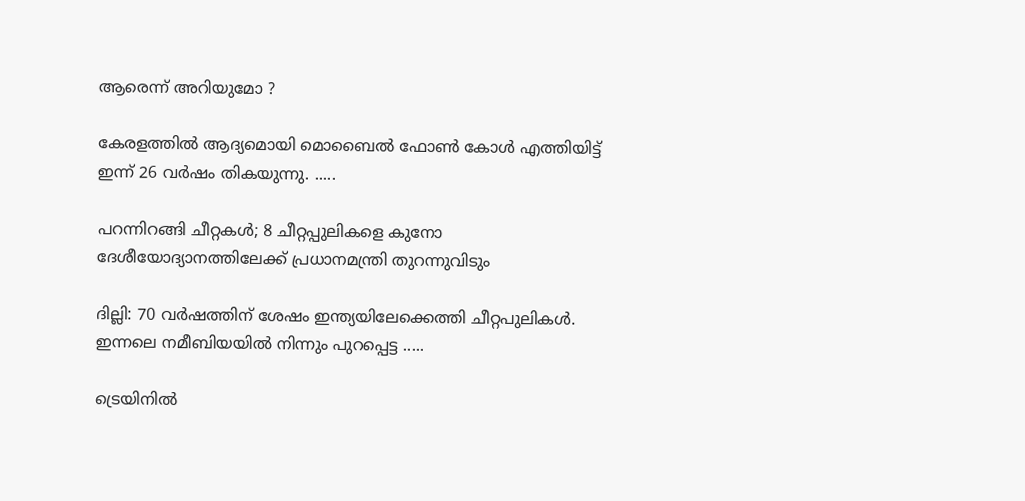ആരെന്ന് അറിയുമോ ?

കേരളത്തിൽ ആദ്യമൊയി മൊബൈൽ ഫോൺ കോൾ എത്തിയിട്ട് ഇന്ന് 26 വർഷം തികയുന്നു. .....

പറന്നിറങ്ങി ചീറ്റകൾ; 8 ചീറ്റപ്പുലികളെ കുനോ ദേശീയോദ്യാനത്തിലേക്ക് പ്രധാനമന്ത്രി തുറന്നുവിടും

ദില്ലി: 70 വർഷത്തിന് ശേഷം ഇന്ത്യയിലേക്കെത്തി ചീറ്റപുലികൾ. ഇന്നലെ നമീബിയയില്‍ നിന്നും പുറപ്പെട്ട .....

ട്രെയിനിൽ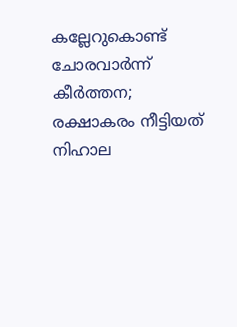കല്ലേറുകൊണ്ട് ചോരവാർന്ന് കീർത്തന; രക്ഷാകരം നീട്ടിയത് നിഹാല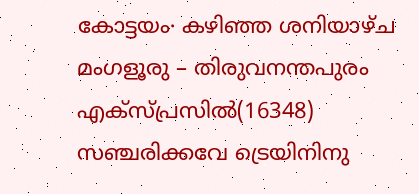കോട്ടയം∙ കഴിഞ്ഞ ശനിയാഴ്ച മംഗളൂരു – തിരുവനന്തപുരം എക്സ്പ്രസിൽ(16348) സഞ്ചരിക്കവേ ട്രെയിനിനു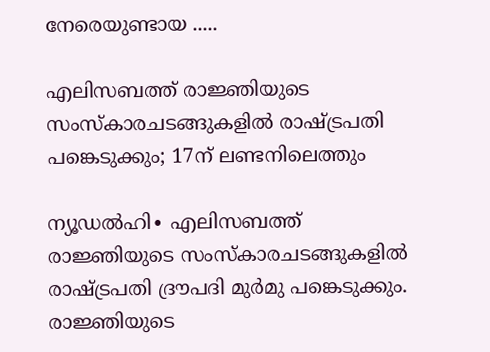നേരെയുണ്ടായ .....

എലിസബത്ത് രാജ്ഞിയുടെ സംസ്കാരചടങ്ങുകളിൽ രാഷ്ട്രപതി പങ്കെടുക്കും; 17ന് ലണ്ടനിലെത്തും

ന്യൂഡൽഹി∙ എലിസബത്ത് രാജ്ഞിയുടെ സംസ്കാരചടങ്ങുകളിൽ രാഷ്ട്രപതി ദ്രൗപദി മുർമു പങ്കെടുക്കും. രാജ്ഞിയുടെ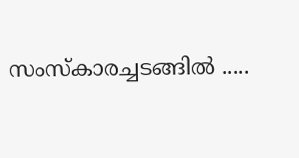സംസ്‌കാരച്ചടങ്ങിൽ .....